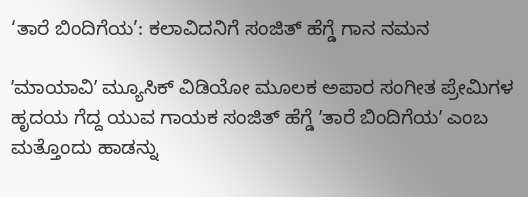‘ತಾರೆ ಬಿಂದಿಗೆಯ’: ಕಲಾವಿದನಿಗೆ ಸಂಜಿತ್‌ ಹೆಗ್ಡೆ ಗಾನ ನಮನ

ʼಮಾಯಾವಿʼ ಮ್ಯೂಸಿಕ್‌ ವಿಡಿಯೋ ಮೂಲಕ ಅಪಾರ ಸಂಗೀತ ಪ್ರೇಮಿಗಳ ಹೃದಯ ಗೆದ್ದ ಯುವ ಗಾಯಕ ಸಂಜಿತ್‌ ಹೆಗ್ಡೆ ʼತಾರೆ ಬಿಂದಿಗೆಯʼ ಎಂಬ ಮತ್ತೊಂದು ಹಾಡನ್ನು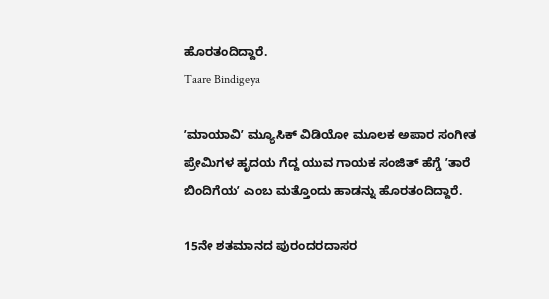ಹೊರತಂದಿದ್ದಾರೆ.
Taare Bindigeya

ʼಮಾಯಾವಿʼ ಮ್ಯೂಸಿಕ್‌ ವಿಡಿಯೋ ಮೂಲಕ ಅಪಾರ ಸಂಗೀತ ಪ್ರೇಮಿಗಳ ಹೃದಯ ಗೆದ್ದ ಯುವ ಗಾಯಕ ಸಂಜಿತ್‌ ಹೆಗ್ಡೆ ʼತಾರೆ ಬಿಂದಿಗೆಯʼ ಎಂಬ ಮತ್ತೊಂದು ಹಾಡನ್ನು ಹೊರತಂದಿದ್ದಾರೆ.

15ನೇ ಶತಮಾನದ ಪುರಂದರದಾಸರ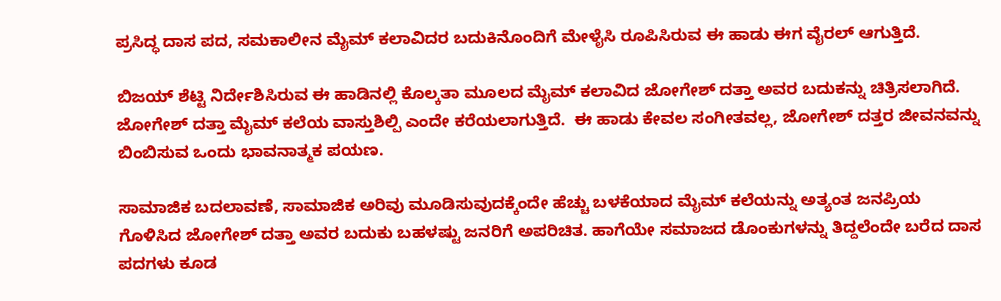ಪ್ರಸಿದ್ಧ ದಾಸ ಪದ, ಸಮಕಾಲೀನ ಮೈಮ್‌ ಕಲಾವಿದರ ಬದುಕಿನೊಂದಿಗೆ ಮೇಳೈಸಿ ರೂಪಿಸಿರುವ ಈ ಹಾಡು ಈಗ ವೈರಲ್‌ ಆಗುತ್ತಿದೆ.

ಬಿಜಯ್‌ ಶೆಟ್ಟಿ ನಿರ್ದೇಶಿಸಿರುವ ಈ ಹಾಡಿನಲ್ಲಿ ಕೊಲ್ಕತಾ ಮೂಲದ ಮೈಮ್‌ ಕಲಾವಿದ ಜೋಗೇಶ್‌ ದತ್ತಾ ಅವರ ಬದುಕನ್ನು ಚಿತ್ರಿಸಲಾಗಿದೆ. ಜೋಗೇಶ್‌ ದತ್ತಾ ಮೈಮ್‌ ಕಲೆಯ ವಾಸ್ತುಶಿಲ್ಪಿ ಎಂದೇ ಕರೆಯಲಾಗುತ್ತಿದೆ.  ಈ ಹಾಡು ಕೇವಲ ಸಂಗೀತವಲ್ಲ, ಜೋಗೇಶ್ ದತ್ತರ ಜೀವನವನ್ನು ಬಿಂಬಿಸುವ ಒಂದು ಭಾವನಾತ್ಮಕ ಪಯಣ.

ಸಾಮಾಜಿಕ ಬದಲಾವಣೆ, ಸಾಮಾಜಿಕ ಅರಿವು ಮೂಡಿಸುವುದಕ್ಕೆಂದೇ ಹೆಚ್ಚು ಬಳಕೆಯಾದ ಮೈಮ್‌ ಕಲೆಯನ್ನು ಅತ್ಯಂತ ಜನಪ್ರಿಯ ಗೊಳಿಸಿದ ಜೋಗೇಶ್‌ ದತ್ತಾ ಅವರ ಬದುಕು ಬಹಳಷ್ಟು ಜನರಿಗೆ ಅಪರಿಚಿತ. ಹಾಗೆಯೇ ಸಮಾಜದ ಡೊಂಕುಗಳನ್ನು ತಿದ್ದಲೆಂದೇ ಬರೆದ ದಾಸ ಪದಗಳು ಕೂಡ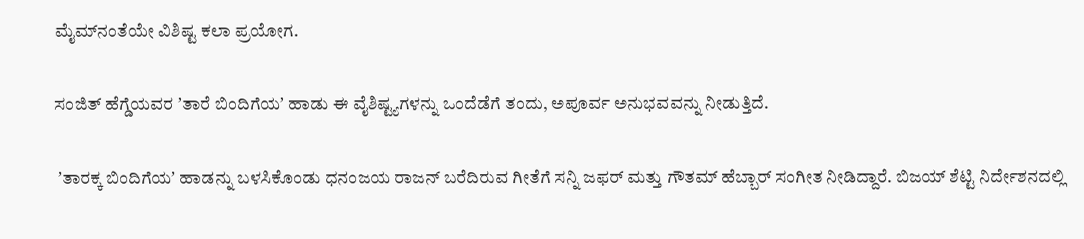ಮೈಮ್‌ನಂತೆಯೇ ವಿಶಿಷ್ಟ ಕಲಾ ಪ್ರಯೋಗ.

ಸಂಜಿತ್‌ ಹೆಗ್ಡೆಯವರ ʼತಾರೆ ಬಿಂದಿಗೆಯʼ ಹಾಡು ಈ ವೈಶಿಷ್ಟ್ಯಗಳನ್ನು ಒಂದೆಡೆಗೆ ತಂದು, ಅಪೂರ್ವ ಅನುಭವವನ್ನು ನೀಡುತ್ತಿದೆ.

 ʼತಾರಕ್ಕ ಬಿಂದಿಗೆಯʼ ಹಾಡನ್ನು ಬಳಸಿಕೊಂಡು ಧನಂಜಯ ರಾಜನ್‌ ಬರೆದಿರುವ ಗೀತೆಗೆ ಸನ್ನಿ ಜಫರ್‌ ಮತ್ತು ಗೌತಮ್‌ ಹೆಬ್ಬಾರ್‌ ಸಂಗೀತ ನೀಡಿದ್ದಾರೆ. ಬಿಜಯ್‌ ಶೆಟ್ಟಿ ನಿರ್ದೇಶನದಲ್ಲಿ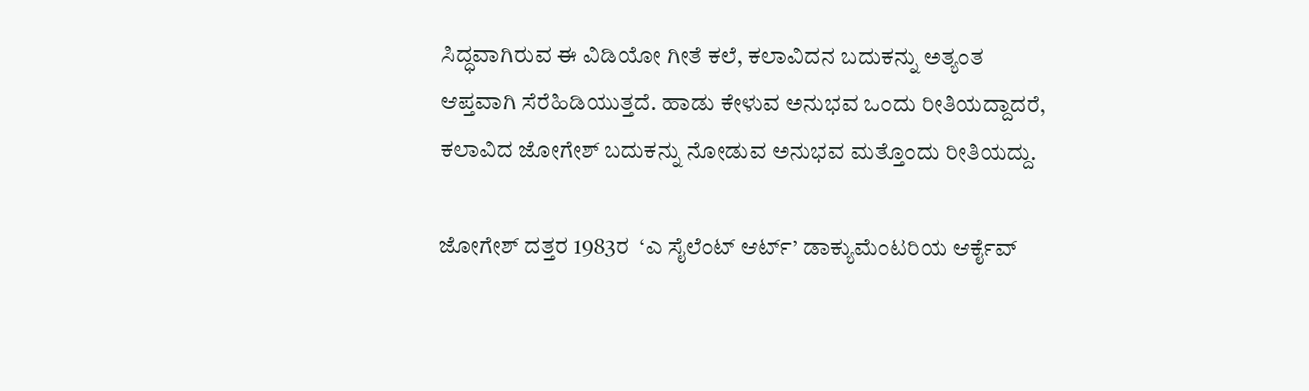ಸಿದ್ಧವಾಗಿರುವ ಈ ವಿಡಿಯೋ ಗೀತೆ ಕಲೆ, ಕಲಾವಿದನ ಬದುಕನ್ನು ಅತ್ಯಂತ ಆಪ್ತವಾಗಿ ಸೆರೆಹಿಡಿಯುತ್ತದೆ. ಹಾಡು ಕೇಳುವ ಅನುಭವ ಒಂದು ರೀತಿಯದ್ದಾದರೆ, ಕಲಾವಿದ ಜೋಗೇಶ್‌ ಬದುಕನ್ನು ನೋಡುವ ಅನುಭವ ಮತ್ತೊಂದು ರೀತಿಯದ್ದು.

ಜೋಗೇಶ್‌ ದತ್ತರ 1983ರ  ‘ಎ ಸೈಲೆಂಟ್ ಆರ್ಟ್’ ಡಾಕ್ಯುಮೆಂಟರಿಯ ಆರ್ಕೈವ್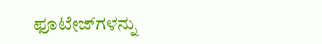ಫೂಟೇಜ್‌ಗಳನ್ನು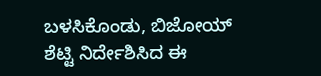ಬಳಸಿಕೊಂಡು, ಬಿಜೋಯ್ ಶೆಟ್ಟಿ ನಿರ್ದೇಶಿಸಿದ ಈ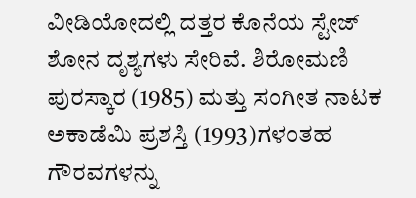ವೀಡಿಯೋದಲ್ಲಿ ದತ್ತರ ಕೊನೆಯ ಸ್ಟೇಜ್ ಶೋನ ದೃಶ್ಯಗಳು ಸೇರಿವೆ. ಶಿರೋಮಣಿ ಪುರಸ್ಕಾರ (1985) ಮತ್ತು ಸಂಗೀತ ನಾಟಕ ಅಕಾಡೆಮಿ ಪ್ರಶಸ್ತಿ (1993)ಗಳಂತಹ ಗೌರವಗಳನ್ನು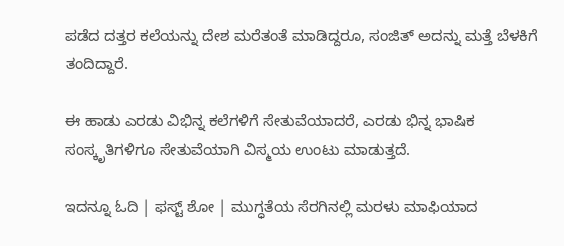ಪಡೆದ ದತ್ತರ ಕಲೆಯನ್ನು ದೇಶ ಮರೆತಂತೆ ಮಾಡಿದ್ದರೂ, ಸಂಜಿತ್ ಅದನ್ನು ಮತ್ತೆ ಬೆಳಕಿಗೆ ತಂದಿದ್ದಾರೆ.

ಈ ಹಾಡು ಎರಡು ವಿಭಿನ್ನ ಕಲೆಗಳಿಗೆ ಸೇತುವೆಯಾದರೆ, ಎರಡು ಭಿನ್ನ ಭಾಷಿಕ ಸಂಸ್ಕೃತಿಗಳಿಗೂ ಸೇತುವೆಯಾಗಿ ವಿಸ್ಮಯ ಉಂಟು ಮಾಡುತ್ತದೆ.

ಇದನ್ನೂ ಓದಿ | ಫಸ್ಟ್‌ ಶೋ | ಮುಗ್ಧತೆಯ ಸೆರಗಿನಲ್ಲಿ ಮರಳು ಮಾಫಿಯಾದ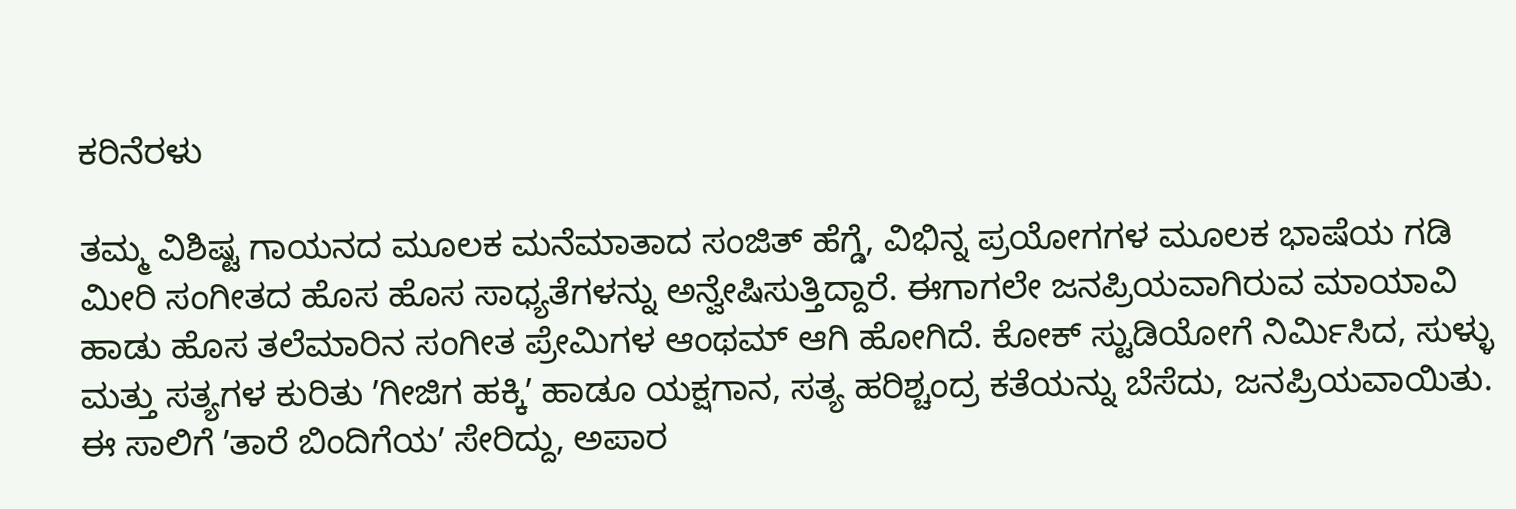ಕರಿನೆರಳು

ತಮ್ಮ ವಿಶಿಷ್ಟ ಗಾಯನದ ಮೂಲಕ ಮನೆಮಾತಾದ ಸಂಜಿತ್‌ ಹೆಗ್ಡೆ, ವಿಭಿನ್ನ ಪ್ರಯೋಗಗಳ ಮೂಲಕ ಭಾಷೆಯ ಗಡಿ ಮೀರಿ ಸಂಗೀತದ ಹೊಸ ಹೊಸ ಸಾಧ್ಯತೆಗಳನ್ನು ಅನ್ವೇಷಿಸುತ್ತಿದ್ದಾರೆ. ಈಗಾಗಲೇ ಜನಪ್ರಿಯವಾಗಿರುವ ಮಾಯಾವಿ ಹಾಡು ಹೊಸ ತಲೆಮಾರಿನ ಸಂಗೀತ ಪ್ರೇಮಿಗಳ ಆಂಥಮ್‌ ಆಗಿ ಹೋಗಿದೆ. ಕೋಕ್‌ ಸ್ಟುಡಿಯೋಗೆ ನಿರ್ಮಿಸಿದ, ಸುಳ್ಳು ಮತ್ತು ಸತ್ಯಗಳ ಕುರಿತು ʼಗೀಜಿಗ ಹಕ್ಕಿʼ ಹಾಡೂ ಯಕ್ಷಗಾನ, ಸತ್ಯ ಹರಿಶ್ಚಂದ್ರ ಕತೆಯನ್ನು ಬೆಸೆದು, ಜನಪ್ರಿಯವಾಯಿತು. ಈ ಸಾಲಿಗೆ ʼತಾರೆ ಬಿಂದಿಗೆಯʼ ಸೇರಿದ್ದು, ಅಪಾರ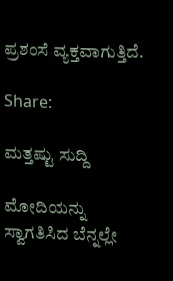ಪ್ರಶಂಸೆ ವ್ಯಕ್ತವಾಗುತ್ತಿದೆ.

Share:

ಮತ್ತಷ್ಟು ಸುದ್ದಿ

ಮೋದಿಯನ್ನು ಸ್ವಾಗತಿಸಿದ ಬೆನ್ನಲ್ಲೇ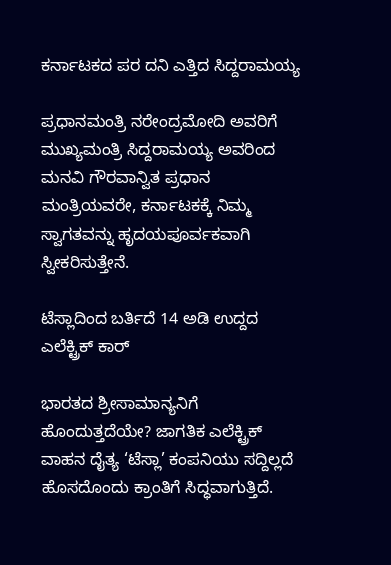ಕರ್ನಾಟಕದ ಪರ ದನಿ ಎತ್ತಿದ ಸಿದ್ದರಾಮಯ್ಯ

ಪ್ರಧಾನಮಂತ್ರಿ ನರೇಂದ್ರಮೋದಿ ಅವರಿಗೆ ಮುಖ್ಯಮಂತ್ರಿ ಸಿದ್ದರಾಮಯ್ಯ ಅವರಿಂದ ಮನವಿ ಗೌರವಾನ್ವಿತ ಪ್ರಧಾನ ಮಂತ್ರಿಯವರೇ, ಕರ್ನಾಟಕಕ್ಕೆ ನಿಮ್ಮ ಸ್ವಾಗತವನ್ನು ಹೃದಯಪೂರ್ವಕವಾಗಿ ಸ್ವೀಕರಿಸುತ್ತೇನೆ.

ಟೆಸ್ಲಾದಿಂದ ಬರ್ತಿದೆ 14 ಅಡಿ ಉದ್ದದ ಎಲೆಕ್ಟ್ರಿಕ್ ಕಾರ್

ಭಾರತದ ಶ್ರೀಸಾಮಾನ್ಯನಿಗೆ ಹೊಂದುತ್ತದೆಯೇ? ಜಾಗತಿಕ ಎಲೆಕ್ಟ್ರಿಕ್ ವಾಹನ ದೈತ್ಯ ‘ಟೆಸ್ಲಾ’ ಕಂಪನಿಯು ಸದ್ದಿಲ್ಲದೆ ಹೊಸದೊಂದು ಕ್ರಾಂತಿಗೆ ಸಿದ್ಧವಾಗುತ್ತಿದೆ.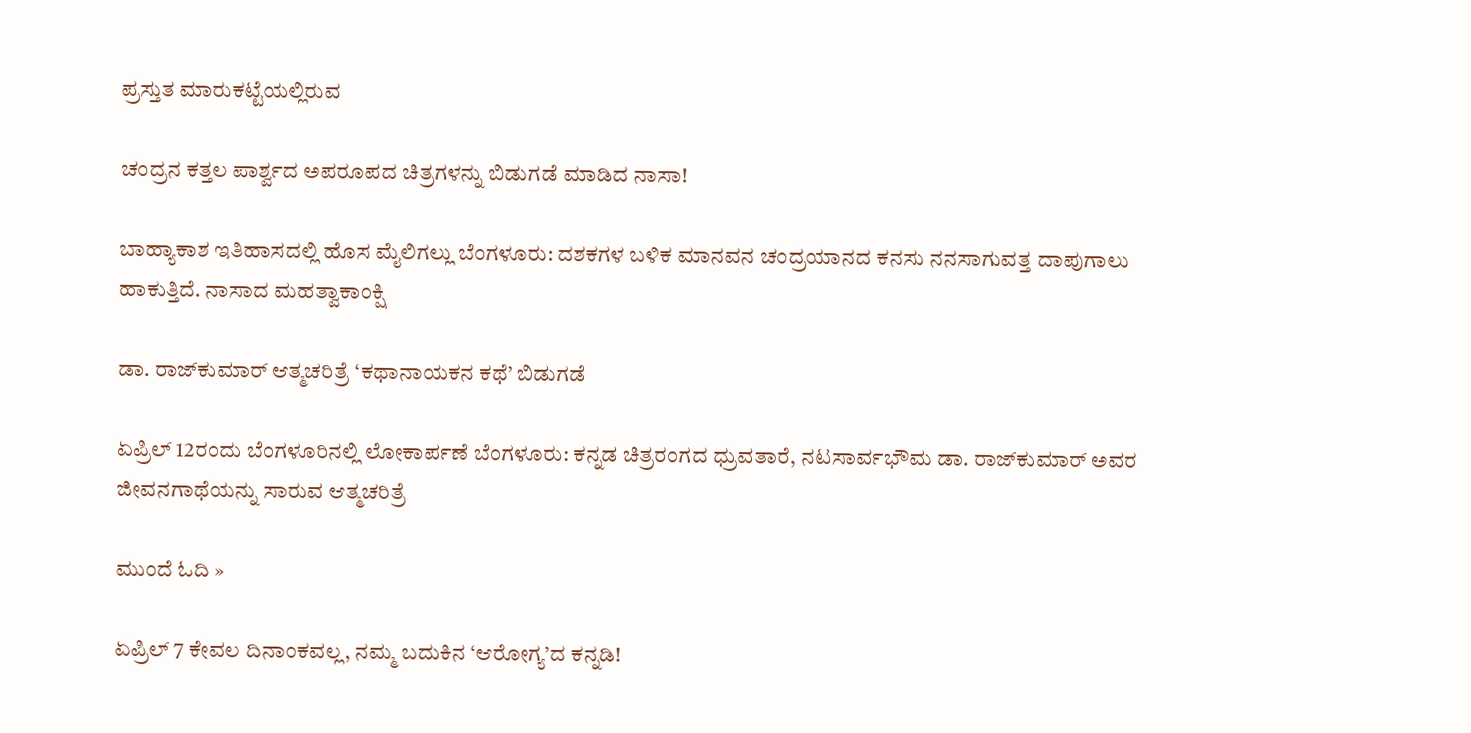ಪ್ರಸ್ತುತ ಮಾರುಕಟ್ಟೆಯಲ್ಲಿರುವ

ಚಂದ್ರನ ಕತ್ತಲ ಪಾರ್ಶ್ವದ ಅಪರೂಪದ ಚಿತ್ರಗಳನ್ನು ಬಿಡುಗಡೆ ಮಾಡಿದ ನಾಸಾ!

ಬಾಹ್ಯಾಕಾಶ ಇತಿಹಾಸದಲ್ಲಿ ಹೊಸ ಮೈಲಿಗಲ್ಲು ಬೆಂಗಳೂರು: ದಶಕಗಳ ಬಳಿಕ ಮಾನವನ ಚಂದ್ರಯಾನದ ಕನಸು ನನಸಾಗುವತ್ತ ದಾಪುಗಾಲು ಹಾಕುತ್ತಿದೆ. ನಾಸಾದ ಮಹತ್ವಾಕಾಂಕ್ಷಿ

ಡಾ. ರಾಜ್‌ಕುಮಾರ್ ಆತ್ಮಚರಿತ್ರೆ ‘ಕಥಾನಾಯಕನ ಕಥೆ’ ಬಿಡುಗಡೆ

ಏಪ್ರಿಲ್ 12ರಂದು ಬೆಂಗಳೂರಿನಲ್ಲಿ ಲೋಕಾರ್ಪಣೆ ಬೆಂಗಳೂರು: ಕನ್ನಡ ಚಿತ್ರರಂಗದ ಧ್ರುವತಾರೆ, ನಟಸಾರ್ವಭೌಮ ಡಾ. ರಾಜ್‌ಕುಮಾರ್ ಅವರ ಜೀವನಗಾಥೆಯನ್ನು ಸಾರುವ ಆತ್ಮಚರಿತ್ರೆ

ಮುಂದೆ ಓದಿ »

ಏಪ್ರಿಲ್ 7 ಕೇವಲ ದಿನಾಂಕವಲ್ಲ, ನಮ್ಮ ಬದುಕಿನ ‘ಆರೋಗ್ಯ’ದ ಕನ್ನಡಿ!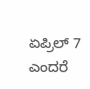ಏಪ್ರಿಲ್ 7 ಎಂದರೆ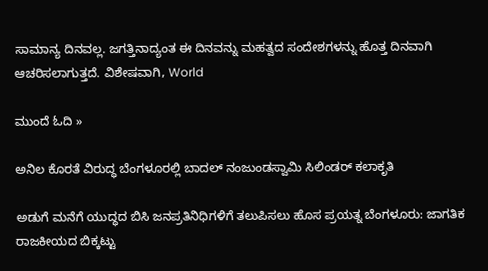ಸಾಮಾನ್ಯ ದಿನವಲ್ಲ. ಜಗತ್ತಿನಾದ್ಯಂತ ಈ ದಿನವನ್ನು ಮಹತ್ವದ ಸಂದೇಶಗಳನ್ನು ಹೊತ್ತ ದಿನವಾಗಿ ಆಚರಿಸಲಾಗುತ್ತದೆ. ವಿಶೇಷವಾಗಿ, World

ಮುಂದೆ ಓದಿ »

ಅನಿಲ ಕೊರತೆ ವಿರುದ್ಧ ಬೆಂಗಳೂರಲ್ಲಿ ಬಾದಲ್ ನಂಜುಂಡಸ್ವಾಮಿ ಸಿಲಿಂಡರ್‌ ಕಲಾಕೃತಿ

ಅಡುಗೆ ಮನೆಗೆ ಯುದ್ಧದ ಬಿಸಿ ಜನಪ್ರತಿನಿಧಿಗಳಿಗೆ ತಲುಪಿಸಲು ಹೊಸ ಪ್ರಯತ್ನ ಬೆಂಗಳೂರು: ಜಾಗತಿಕ ರಾಜಕೀಯದ ಬಿಕ್ಕಟ್ಟು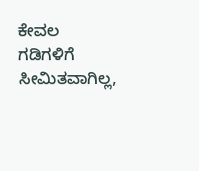ಕೇವಲ ಗಡಿಗಳಿಗೆ ಸೀಮಿತವಾಗಿಲ್ಲ,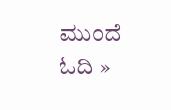ಮುಂದೆ ಓದಿ »